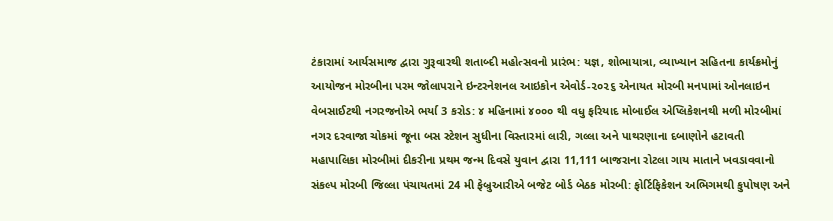ટંકારામાં આર્યસમાજ દ્વારા ગુરૂવારથી શતાબ્દી મહોત્સવનો પ્રારંભ: યજ્ઞ, શોભાયાત્રા, વ્યાખ્યાન સહિતના કાર્યક્રમોનું આયોજન મોરબીના પરમ જોલાપરાને ઇન્ટરનેશનલ આઇકોન એવોર્ડ-૨૦૨૬ એનાયત મોરબી મનપામાં ઓનલાઇન વેબસાઈટથી નગરજનોએ ભર્યા 3 કરોડ: ૪ મહિનામાં ૪૦૦૦ થી વધુ ફરિયાદ મોબાઈલ એપ્લિકેશનથી મળી મોરબીમાં નગર દરવાજા ચોકમાં જૂના બસ સ્ટેશન સુધીના વિસ્તારમાં લારી, ગલ્લા અને પાથરણાના દબાણોને હટાવતી મહાપાલિકા મોરબીમાં દીકરીના પ્રથમ જન્મ દિવસે યુવાન દ્વારા 11,111 બાજરાના રોટલા ગાય માતાને ખવડાવવાનો સંકલ્પ મોરબી જિલ્લા પંચાયતમાં 24 મી ફેબ્રુઆરીએ બજેટ બોર્ડ બેઠક મોરબી: ફોર્ટિફિકેશન અભિગમથી કુપોષણ અને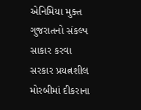એનિમિયા મુક્ત ગુજરાતનો સંકલ્પ સાકાર કરવા સરકાર પ્રયત્નશીલ મોરબીમાં દીકરાના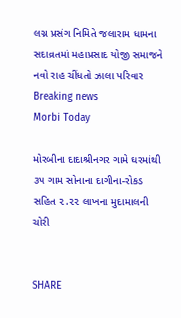લગ્ન પ્રસંગ નિમિતે જલારામ ધામના સદાવ્રતમાં મહાપ્રસાદ યોજી સમાજને નવો રાહ ચીંધતો ઝાલા પરિવાર
Breaking news
Morbi Today

મોરબીના દાદાશ્રીનગર ગામે ઘરમાંથી ૩૫ ગામ સોનાના દાગીના-રોકડ સહિત ૨.૨૨ લાખના મુદામાલની ચોરી


SHARE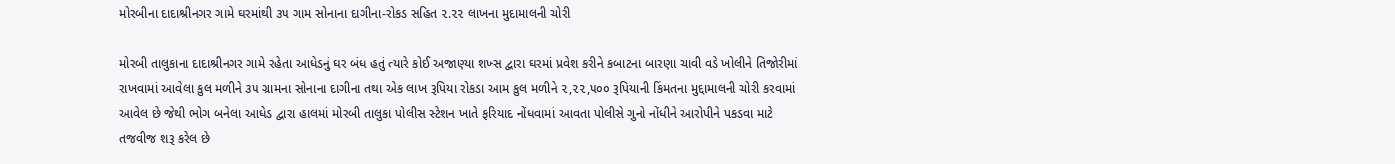મોરબીના દાદાશ્રીનગર ગામે ઘરમાંથી ૩૫ ગામ સોનાના દાગીના-રોકડ સહિત ૨.૨૨ લાખના મુદામાલની ચોરી

મોરબી તાલુકાના દાદાશ્રીનગર ગામે રહેતા આધેડનું ઘર બંધ હતું ત્યારે કોઈ અજાણ્યા શખ્સ દ્વારા ઘરમાં પ્રવેશ કરીને કબાટના બારણા ચાવી વડે ખોલીને તિજોરીમાં રાખવામાં આવેલા કુલ મળીને ૩૫ ગ્રામના સોનાના દાગીના તથા એક લાખ રૂપિયા રોકડા આમ કુલ મળીને ૨,૨૨,૫૦૦ રૂપિયાની કિંમતના મુદ્દામાલની ચોરી કરવામાં આવેલ છે જેથી ભોગ બનેલા આધેડ દ્વારા હાલમાં મોરબી તાલુકા પોલીસ સ્ટેશન ખાતે ફરિયાદ નોંધવામાં આવતા પોલીસે ગુનો નોંધીને આરોપીને પકડવા માટે તજવીજ શરૂ કરેલ છે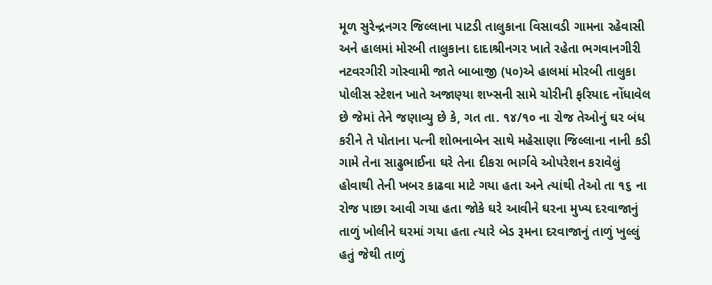મૂળ સુરેન્દ્રનગર જિલ્લાના પાટડી તાલુકાના વિસાવડી ગામના રહેવાસી અને હાલમાં મોરબી તાલુકાના દાદાશ્રીનગર ખાતે રહેતા ભગવાનગીરી નટવરગીરી ગોસ્વામી જાતે બાબાજી (૫૦)એ હાલમાં મોરબી તાલુકા પોલીસ સ્ટેશન ખાતે અજાણ્યા શખ્સની સામે ચોરીની ફરિયાદ નોંધાવેલ છે જેમાં તેને જણાવ્યુ છે કે, ગત તા. ૧૪/૧૦ ના રોજ તેઓનું ઘર બંધ કરીને તે પોતાના પત્ની શોભનાબેન સાથે મહેસાણા જિલ્લાના નાની કડી ગામે તેના સાઢુભાઈના ઘરે તેના દીકરા ભાર્ગવે ઓપરેશન કરાવેલું હોવાથી તેની ખબર કાઢવા માટે ગયા હતા અને ત્યાંથી તેઓ તા ૧૬ ના રોજ પાછા આવી ગયા હતા જોકે ઘરે આવીને ઘરના મુખ્ય દરવાજાનું તાળું ખોલીને ઘરમાં ગયા હતા ત્યારે બેડ રૂમના દરવાજાનું તાળું ખુલ્લું હતું જેથી તાળું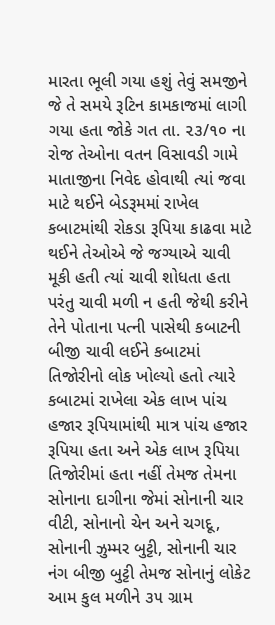મારતા ભૂલી ગયા હશું તેવું સમજીને જે તે સમયે રૂટિન કામકાજમાં લાગી ગયા હતા જોકે ગત તા. ૨૩/૧૦ ના રોજ તેઓના વતન વિસાવડી ગામે માતાજીના નિવેદ હોવાથી ત્યાં જવા માટે થઈને બેડરૂમમાં રાખેલ કબાટમાંથી રોકડા રૂપિયા કાઢવા માટે થઈને તેઓએ જે જગ્યાએ ચાવી મૂકી હતી ત્યાં ચાવી શોધતા હતા પરંતુ ચાવી મળી ન હતી જેથી કરીને તેને પોતાના પત્ની પાસેથી કબાટની બીજી ચાવી લઈને કબાટમાં તિજોરીનો લોક ખોલ્યો હતો ત્યારે કબાટમાં રાખેલા એક લાખ પાંચ હજાર રૂપિયામાંથી માત્ર પાંચ હજાર રૂપિયા હતા અને એક લાખ રૂપિયા તિજોરીમાં હતા નહીં તેમજ તેમના સોનાના દાગીના જેમાં સોનાની ચાર વીટી, સોનાનો ચેન અને ચગદૂ, સોનાની ઝુમ્મર બુટ્ટી, સોનાની ચાર નંગ બીજી બુટ્ટી તેમજ સોનાનું લોકેટ આમ કુલ મળીને ૩૫ ગ્રામ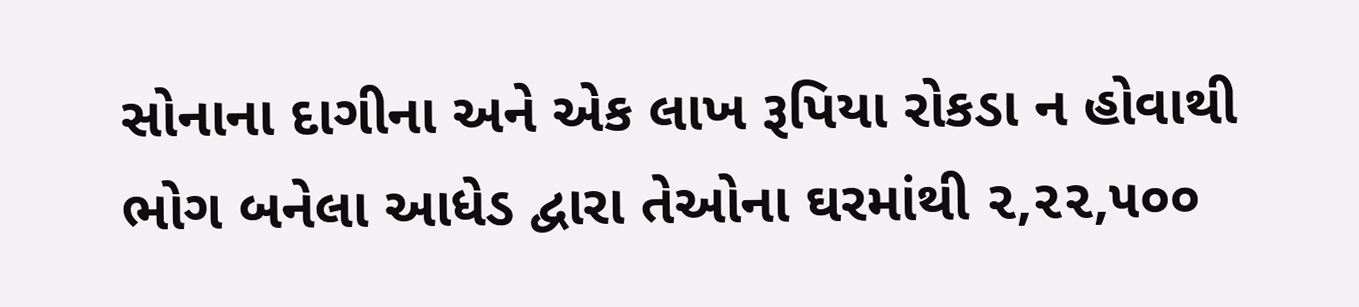સોનાના દાગીના અને એક લાખ રૂપિયા રોકડા ન હોવાથી ભોગ બનેલા આધેડ દ્વારા તેઓના ઘરમાંથી ૨,૨૨,૫૦૦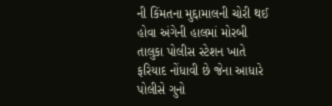ની કિંમતના મુદ્દામાલની ચોરી થઈ હોવા અંગેની હાલમાં મોરબી તાલુકા પોલીસ સ્ટેશન ખાતે ફરિયાદ નોંધાવી છે જેના આધારે પોલીસે ગુનો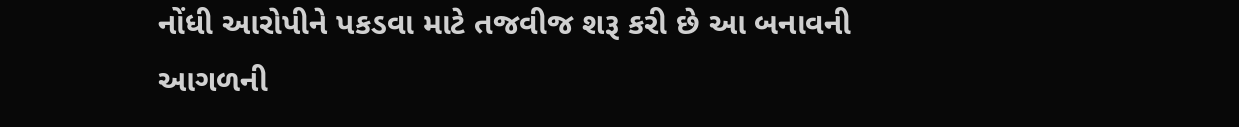નોંધી આરોપીને પકડવા માટે તજવીજ શરૂ કરી છે આ બનાવની આગળની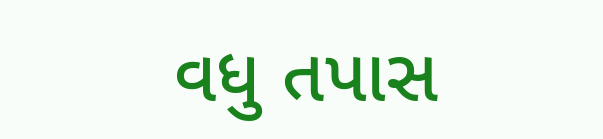વધુ તપાસ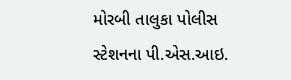મોરબી તાલુકા પોલીસ સ્ટેશનના પી.એસ.આઇ.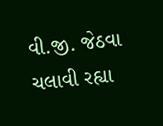વી.જી. જેઠવા ચલાવી રહ્યા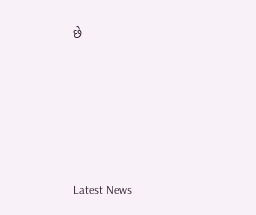છે






Latest News